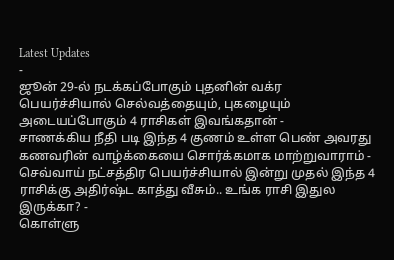Latest Updates
-
ஜூன் 29-ல் நடக்கப்போகும் புதனின் வக்ர பெயர்ச்சியால் செல்வத்தையும், புகழையும் அடையப்போகும் 4 ராசிகள் இவங்கதான் -
சாணக்கிய நீதி படி இந்த 4 குணம் உள்ள பெண் அவரது கணவரின் வாழ்க்கையை சொர்க்கமாக மாற்றுவாராம் -
செவ்வாய் நட்சத்திர பெயர்ச்சியால் இன்று முதல் இந்த 4 ராசிக்கு அதிர்ஷ்ட காத்து வீசும்.. உங்க ராசி இதுல இருக்கா? -
கொள்ளு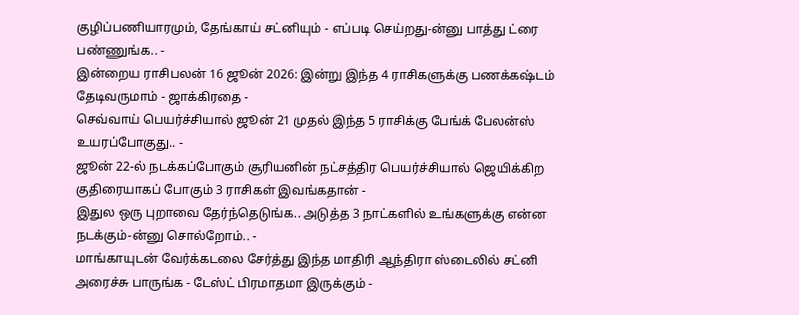குழிப்பணியாரமும், தேங்காய் சட்னியும் - எப்படி செய்றது-ன்னு பாத்து ட்ரை பண்ணுங்க.. -
இன்றைய ராசிபலன் 16 ஜூன் 2026: இன்று இந்த 4 ராசிகளுக்கு பணக்கஷ்டம் தேடிவருமாம் - ஜாக்கிரதை -
செவ்வாய் பெயர்ச்சியால் ஜூன் 21 முதல் இந்த 5 ராசிக்கு பேங்க் பேலன்ஸ் உயரப்போகுது.. -
ஜூன் 22-ல் நடக்கப்போகும் சூரியனின் நட்சத்திர பெயர்ச்சியால் ஜெயிக்கிற குதிரையாகப் போகும் 3 ராசிகள் இவங்கதான் -
இதுல ஒரு புறாவை தேர்ந்தெடுங்க.. அடுத்த 3 நாட்களில் உங்களுக்கு என்ன நடக்கும்-ன்னு சொல்றோம்.. -
மாங்காயுடன் வேர்க்கடலை சேர்த்து இந்த மாதிரி ஆந்திரா ஸ்டைலில் சட்னி அரைச்சு பாருங்க - டேஸ்ட் பிரமாதமா இருக்கும் -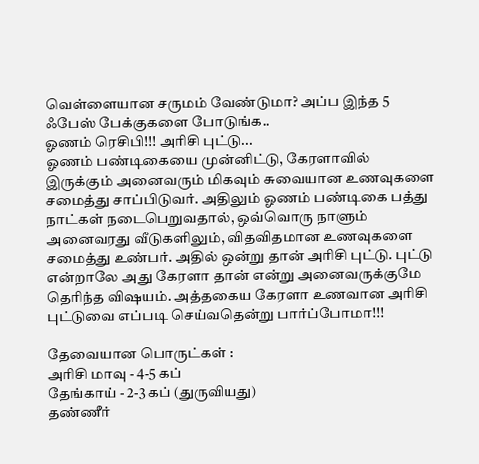வெள்ளையான சருமம் வேண்டுமா? அப்ப இந்த 5 ஃபேஸ் பேக்குகளை போடுங்க..
ஓணம் ரெசிபி!!! அரிசி புட்டு...
ஓணம் பண்டிகையை முன்னிட்டு, கேரளாவில் இருக்கும் அனைவரும் மிகவும் சுவையான உணவுகளை சமைத்து சாப்பிடுவர். அதிலும் ஓணம் பண்டிகை பத்து நாட்கள் நடைபெறுவதால், ஒவ்வொரு நாளும் அனைவரது வீடுகளிலும், விதவிதமான உணவுகளை சமைத்து உண்பர். அதில் ஒன்று தான் அரிசி புட்டு. புட்டு என்றாலே அது கேரளா தான் என்று அனைவருக்குமே தெரிந்த விஷயம். அத்தகைய கேரளா உணவான அரிசி புட்டுவை எப்படி செய்வதென்று பார்ப்போமா!!!

தேவையான பொருட்கள் :
அரிசி மாவு - 4-5 கப்
தேங்காய் - 2-3 கப் (துருவியது)
தண்ணீர்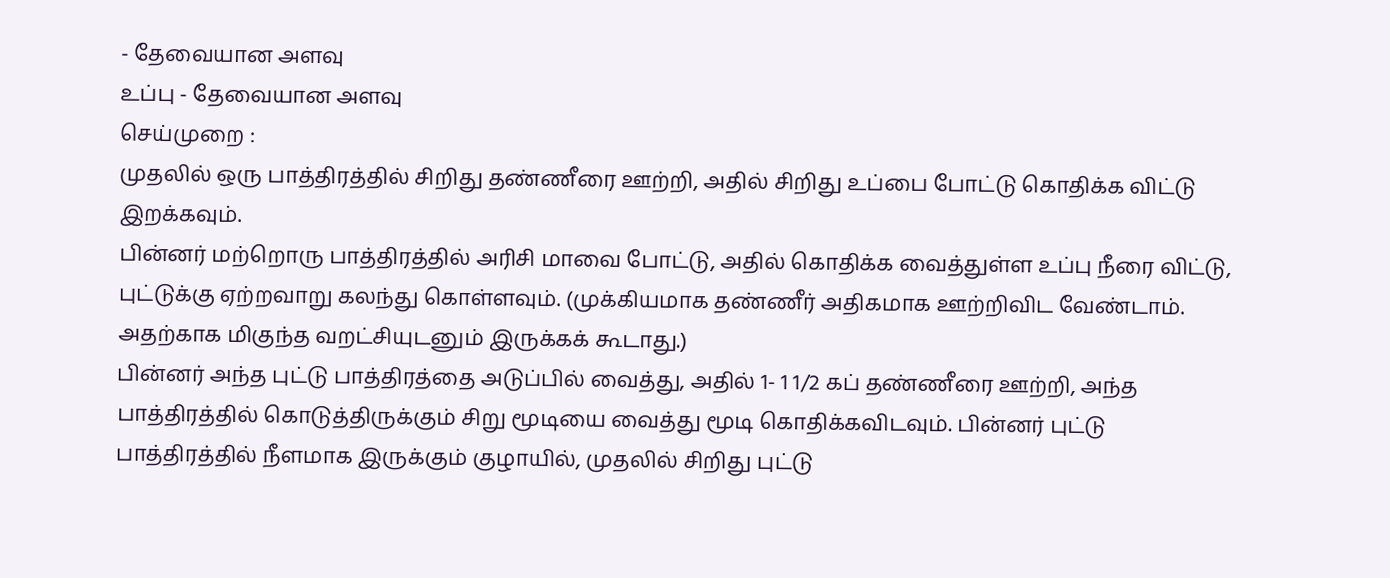- தேவையான அளவு
உப்பு - தேவையான அளவு
செய்முறை :
முதலில் ஒரு பாத்திரத்தில் சிறிது தண்ணீரை ஊற்றி, அதில் சிறிது உப்பை போட்டு கொதிக்க விட்டு இறக்கவும்.
பின்னர் மற்றொரு பாத்திரத்தில் அரிசி மாவை போட்டு, அதில் கொதிக்க வைத்துள்ள உப்பு நீரை விட்டு, புட்டுக்கு ஏற்றவாறு கலந்து கொள்ளவும். (முக்கியமாக தண்ணீர் அதிகமாக ஊற்றிவிட வேண்டாம். அதற்காக மிகுந்த வறட்சியுடனும் இருக்கக் கூடாது.)
பின்னர் அந்த புட்டு பாத்திரத்தை அடுப்பில் வைத்து, அதில் 1- 1 1/2 கப் தண்ணீரை ஊற்றி, அந்த பாத்திரத்தில் கொடுத்திருக்கும் சிறு மூடியை வைத்து மூடி கொதிக்கவிடவும். பின்னர் புட்டு பாத்திரத்தில் நீளமாக இருக்கும் குழாயில், முதலில் சிறிது புட்டு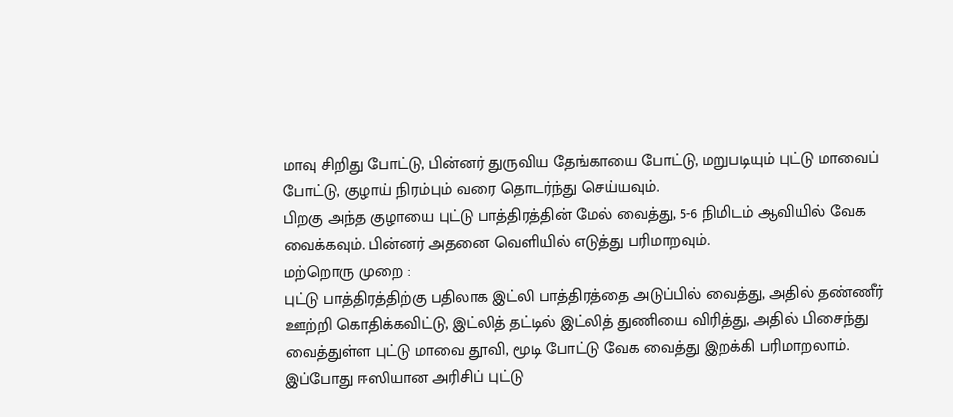மாவு சிறிது போட்டு, பின்னர் துருவிய தேங்காயை போட்டு, மறுபடியும் புட்டு மாவைப் போட்டு, குழாய் நிரம்பும் வரை தொடர்ந்து செய்யவும்.
பிறகு அந்த குழாயை புட்டு பாத்திரத்தின் மேல் வைத்து, 5-6 நிமிடம் ஆவியில் வேக வைக்கவும். பின்னர் அதனை வெளியில் எடுத்து பரிமாறவும்.
மற்றொரு முறை :
புட்டு பாத்திரத்திற்கு பதிலாக இட்லி பாத்திரத்தை அடுப்பில் வைத்து, அதில் தண்ணீர் ஊற்றி கொதிக்கவிட்டு, இட்லித் தட்டில் இட்லித் துணியை விரித்து, அதில் பிசைந்து வைத்துள்ள புட்டு மாவை தூவி, மூடி போட்டு வேக வைத்து இறக்கி பரிமாறலாம்.
இப்போது ஈஸியான அரிசிப் புட்டு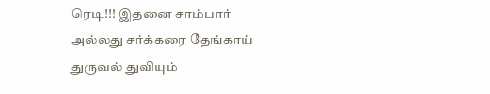ரெடி!!! இதனை சாம்பார் அல்லது சர்க்கரை தேங்காய் துருவல் துவியும்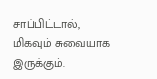சாப்பிட்டால், மிகவும் சுவையாக இருக்கும்.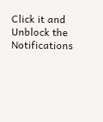Click it and Unblock the Notifications